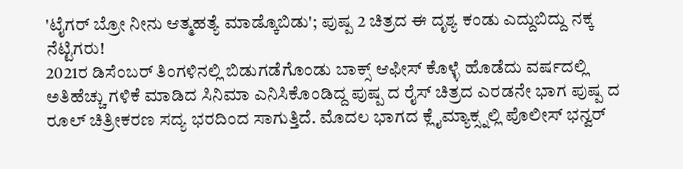'ಟೈಗರ್ ಬ್ರೋ ನೀನು ಆತ್ಮಹತ್ಯೆ ಮಾಡ್ಕೊಬಿಡು'; ಪುಷ್ಪ 2 ಚಿತ್ರದ ಈ ದೃಶ್ಯ ಕಂಡು ಎದ್ದುಬಿದ್ದು ನಕ್ಕ ನೆಟ್ಟಿಗರು!
2021ರ ಡಿಸೆಂಬರ್ ತಿಂಗಳಿನಲ್ಲಿ ಬಿಡುಗಡೆಗೊಂಡು ಬಾಕ್ಸ್ ಆಫೀಸ್ ಕೊಳ್ಳೆ ಹೊಡೆದು ವರ್ಷದಲ್ಲಿ ಅತಿಹೆಚ್ಚು ಗಳಿಕೆ ಮಾಡಿದ ಸಿನಿಮಾ ಎನಿಸಿಕೊಂಡಿದ್ದ ಪುಷ್ಪ ದ ರೈಸ್ ಚಿತ್ರದ ಎರಡನೇ ಭಾಗ ಪುಷ್ಪ ದ ರೂಲ್ ಚಿತ್ರೀಕರಣ ಸದ್ಯ ಭರದಿಂದ ಸಾಗುತ್ತಿದೆ. ಮೊದಲ ಭಾಗದ ಕ್ಲೈಮ್ಯಾಕ್ಸ್ನಲ್ಲಿ ಪೊಲೀಸ್ ಭನ್ವರ್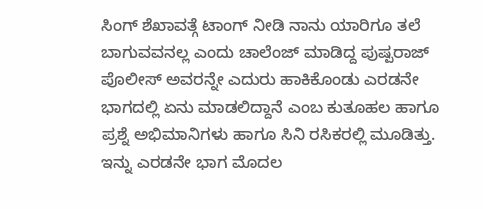ಸಿಂಗ್ ಶೆಖಾವತ್ಗೆ ಟಾಂಗ್ ನೀಡಿ ನಾನು ಯಾರಿಗೂ ತಲೆ ಬಾಗುವವನಲ್ಲ ಎಂದು ಚಾಲೆಂಜ್ ಮಾಡಿದ್ದ ಪುಷ್ಪರಾಜ್ ಪೊಲೀಸ್ ಅವರನ್ನೇ ಎದುರು ಹಾಕಿಕೊಂಡು ಎರಡನೇ ಭಾಗದಲ್ಲಿ ಏನು ಮಾಡಲಿದ್ದಾನೆ ಎಂಬ ಕುತೂಹಲ ಹಾಗೂ ಪ್ರಶ್ನೆ ಅಭಿಮಾನಿಗಳು ಹಾಗೂ ಸಿನಿ ರಸಿಕರಲ್ಲಿ ಮೂಡಿತ್ತು.
ಇನ್ನು ಎರಡನೇ ಭಾಗ ಮೊದಲ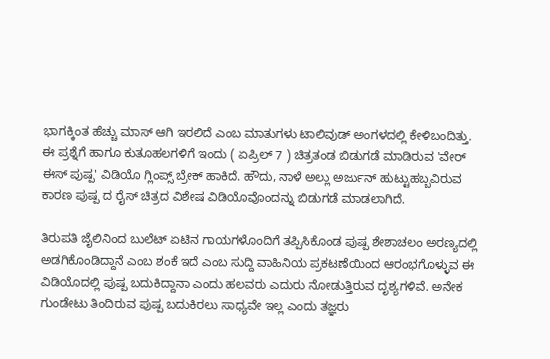ಭಾಗಕ್ಕಿಂತ ಹೆಚ್ಚು ಮಾಸ್ ಆಗಿ ಇರಲಿದೆ ಎಂಬ ಮಾತುಗಳು ಟಾಲಿವುಡ್ ಅಂಗಳದಲ್ಲಿ ಕೇಳಿಬಂದಿತ್ತು. ಈ ಪ್ರಶ್ನೆಗೆ ಹಾಗೂ ಕುತೂಹಲಗಳಿಗೆ ಇಂದು ( ಏಪ್ರಿಲ್ 7 ) ಚಿತ್ರತಂಡ ಬಿಡುಗಡೆ ಮಾಡಿರುವ 'ವೇರ್ ಈಸ್ ಪುಷ್ಪ' ವಿಡಿಯೊ ಗ್ಲಿಂಪ್ಸ್ ಬ್ರೇಕ್ ಹಾಕಿದೆ. ಹೌದು, ನಾಳೆ ಅಲ್ಲು ಅರ್ಜುನ್ ಹುಟ್ಟುಹಬ್ಬವಿರುವ ಕಾರಣ ಪುಷ್ಪ ದ ರೈಸ್ ಚಿತ್ರದ ವಿಶೇಷ ವಿಡಿಯೊವೊಂದನ್ನು ಬಿಡುಗಡೆ ಮಾಡಲಾಗಿದೆ.

ತಿರುಪತಿ ಜೈಲಿನಿಂದ ಬುಲೆಟ್ ಏಟಿನ ಗಾಯಗಳೊಂದಿಗೆ ತಪ್ಪಿಸಿಕೊಂಡ ಪುಷ್ಪ ಶೇಶಾಚಲಂ ಅರಣ್ಯದಲ್ಲಿ ಅಡಗಿಕೊಂಡಿದ್ದಾನೆ ಎಂಬ ಶಂಕೆ ಇದೆ ಎಂಬ ಸುದ್ದಿ ವಾಹಿನಿಯ ಪ್ರಕಟಣೆಯಿಂದ ಆರಂಭಗೊಳ್ಳುವ ಈ ವಿಡಿಯೊದಲ್ಲಿ ಪುಷ್ಪ ಬದುಕಿದ್ದಾನಾ ಎಂದು ಹಲವರು ಎದುರು ನೋಡುತ್ತಿರುವ ದೃಶ್ಯಗಳಿವೆ. ಅನೇಕ ಗುಂಡೇಟು ತಿಂದಿರುವ ಪುಷ್ಪ ಬದುಕಿರಲು ಸಾಧ್ಯವೇ ಇಲ್ಲ ಎಂದು ತಜ್ಞರು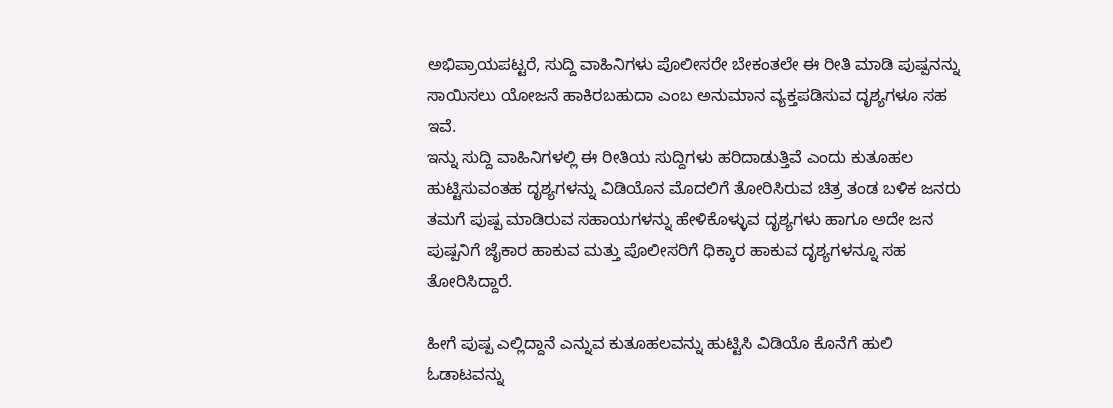ಅಭಿಪ್ರಾಯಪಟ್ಟರೆ, ಸುದ್ದಿ ವಾಹಿನಿಗಳು ಪೊಲೀಸರೇ ಬೇಕಂತಲೇ ಈ ರೀತಿ ಮಾಡಿ ಪುಷ್ಪನನ್ನು ಸಾಯಿಸಲು ಯೋಜನೆ ಹಾಕಿರಬಹುದಾ ಎಂಬ ಅನುಮಾನ ವ್ಯಕ್ತಪಡಿಸುವ ದೃಶ್ಯಗಳೂ ಸಹ ಇವೆ.
ಇನ್ನು ಸುದ್ದಿ ವಾಹಿನಿಗಳಲ್ಲಿ ಈ ರೀತಿಯ ಸುದ್ದಿಗಳು ಹರಿದಾಡುತ್ತಿವೆ ಎಂದು ಕುತೂಹಲ ಹುಟ್ಟಿಸುವಂತಹ ದೃಶ್ಯಗಳನ್ನು ವಿಡಿಯೊನ ಮೊದಲಿಗೆ ತೋರಿಸಿರುವ ಚಿತ್ರ ತಂಡ ಬಳಿಕ ಜನರು ತಮಗೆ ಪುಷ್ಪ ಮಾಡಿರುವ ಸಹಾಯಗಳನ್ನು ಹೇಳಿಕೊಳ್ಳುವ ದೃಶ್ಯಗಳು ಹಾಗೂ ಅದೇ ಜನ ಪುಷ್ಪನಿಗೆ ಜೈಕಾರ ಹಾಕುವ ಮತ್ತು ಪೊಲೀಸರಿಗೆ ಧಿಕ್ಕಾರ ಹಾಕುವ ದೃಶ್ಯಗಳನ್ನೂ ಸಹ ತೋರಿಸಿದ್ದಾರೆ.

ಹೀಗೆ ಪುಷ್ಪ ಎಲ್ಲಿದ್ದಾನೆ ಎನ್ನುವ ಕುತೂಹಲವನ್ನು ಹುಟ್ಟಿಸಿ ವಿಡಿಯೊ ಕೊನೆಗೆ ಹುಲಿ ಓಡಾಟವನ್ನು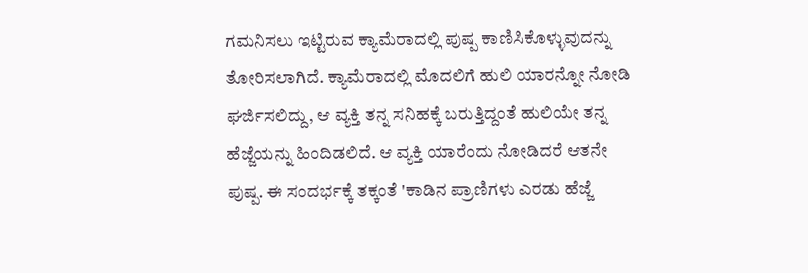ಗಮನಿಸಲು ಇಟ್ಟಿರುವ ಕ್ಯಾಮೆರಾದಲ್ಲಿ ಪುಷ್ಪ ಕಾಣಿಸಿಕೊಳ್ಳುವುದನ್ನು ತೋರಿಸಲಾಗಿದೆ. ಕ್ಯಾಮೆರಾದಲ್ಲಿ ಮೊದಲಿಗೆ ಹುಲಿ ಯಾರನ್ನೋ ನೋಡಿ ಘರ್ಜಿಸಲಿದ್ದು, ಆ ವ್ಯಕ್ತಿ ತನ್ನ ಸನಿಹಕ್ಕೆ ಬರುತ್ತಿದ್ದಂತೆ ಹುಲಿಯೇ ತನ್ನ ಹೆಜ್ಜೆಯನ್ನು ಹಿಂದಿಡಲಿದೆ. ಆ ವ್ಯಕ್ತಿ ಯಾರೆಂದು ನೋಡಿದರೆ ಆತನೇ ಪುಷ್ಪ. ಈ ಸಂದರ್ಭಕ್ಕೆ ತಕ್ಕಂತೆ 'ಕಾಡಿನ ಪ್ರಾಣಿಗಳು ಎರಡು ಹೆಜ್ಜೆ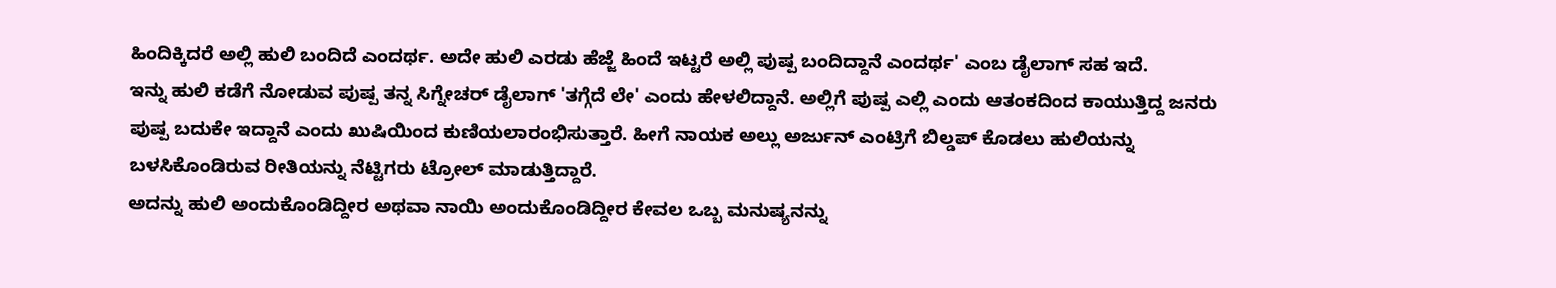ಹಿಂದಿಕ್ಕಿದರೆ ಅಲ್ಲಿ ಹುಲಿ ಬಂದಿದೆ ಎಂದರ್ಥ. ಅದೇ ಹುಲಿ ಎರಡು ಹೆಜ್ಜೆ ಹಿಂದೆ ಇಟ್ಟರೆ ಅಲ್ಲಿ ಪುಷ್ಪ ಬಂದಿದ್ದಾನೆ ಎಂದರ್ಥ' ಎಂಬ ಡೈಲಾಗ್ ಸಹ ಇದೆ.
ಇನ್ನು ಹುಲಿ ಕಡೆಗೆ ನೋಡುವ ಪುಷ್ಪ ತನ್ನ ಸಿಗ್ನೇಚರ್ ಡೈಲಾಗ್ 'ತಗ್ಗೆದೆ ಲೇ' ಎಂದು ಹೇಳಲಿದ್ದಾನೆ. ಅಲ್ಲಿಗೆ ಪುಷ್ಪ ಎಲ್ಲಿ ಎಂದು ಆತಂಕದಿಂದ ಕಾಯುತ್ತಿದ್ದ ಜನರು ಪುಷ್ಪ ಬದುಕೇ ಇದ್ದಾನೆ ಎಂದು ಖುಷಿಯಿಂದ ಕುಣಿಯಲಾರಂಭಿಸುತ್ತಾರೆ. ಹೀಗೆ ನಾಯಕ ಅಲ್ಲು ಅರ್ಜುನ್ ಎಂಟ್ರಿಗೆ ಬಿಲ್ಡಪ್ ಕೊಡಲು ಹುಲಿಯನ್ನು ಬಳಸಿಕೊಂಡಿರುವ ರೀತಿಯನ್ನು ನೆಟ್ಟಿಗರು ಟ್ರೋಲ್ ಮಾಡುತ್ತಿದ್ದಾರೆ.
ಅದನ್ನು ಹುಲಿ ಅಂದುಕೊಂಡಿದ್ದೀರ ಅಥವಾ ನಾಯಿ ಅಂದುಕೊಂಡಿದ್ದೀರ ಕೇವಲ ಒಬ್ಬ ಮನುಷ್ಯನನ್ನು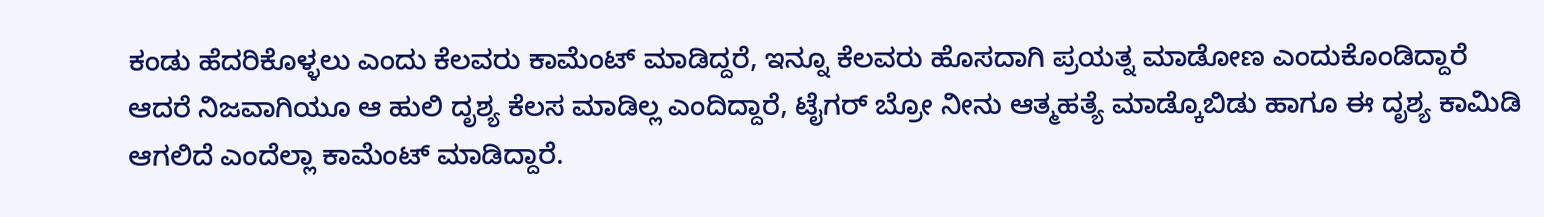ಕಂಡು ಹೆದರಿಕೊಳ್ಳಲು ಎಂದು ಕೆಲವರು ಕಾಮೆಂಟ್ ಮಾಡಿದ್ದರೆ, ಇನ್ನೂ ಕೆಲವರು ಹೊಸದಾಗಿ ಪ್ರಯತ್ನ ಮಾಡೋಣ ಎಂದುಕೊಂಡಿದ್ದಾರೆ ಆದರೆ ನಿಜವಾಗಿಯೂ ಆ ಹುಲಿ ದೃಶ್ಯ ಕೆಲಸ ಮಾಡಿಲ್ಲ ಎಂದಿದ್ದಾರೆ, ಟೈಗರ್ ಬ್ರೋ ನೀನು ಆತ್ಮಹತ್ಯೆ ಮಾಡ್ಕೊಬಿಡು ಹಾಗೂ ಈ ದೃಶ್ಯ ಕಾಮಿಡಿ ಆಗಲಿದೆ ಎಂದೆಲ್ಲಾ ಕಾಮೆಂಟ್ ಮಾಡಿದ್ದಾರೆ.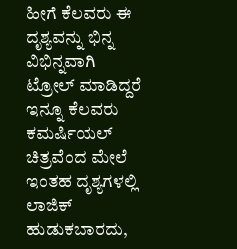ಹೀಗೆ ಕೆಲವರು ಈ ದೃಶ್ಯವನ್ನು ಭಿನ್ನ ವಿಭಿನ್ನವಾಗಿ ಟ್ರೋಲ್ ಮಾಡಿದ್ದರೆ ಇನ್ನೂ ಕೆಲವರು ಕಮರ್ಷಿಯಲ್ ಚಿತ್ರವೆಂದ ಮೇಲೆ ಇಂತಹ ದೃಶ್ಯಗಳಲ್ಲಿ ಲಾಜಿಕ್ ಹುಡುಕಬಾರದು,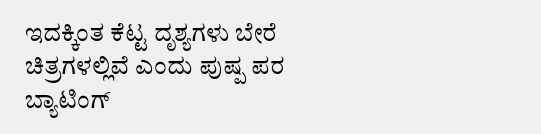ಇದಕ್ಕಿಂತ ಕೆಟ್ಟ ದೃಶ್ಯಗಳು ಬೇರೆ ಚಿತ್ರಗಳಲ್ಲಿವೆ ಎಂದು ಪುಷ್ಪ ಪರ ಬ್ಯಾಟಿಂಗ್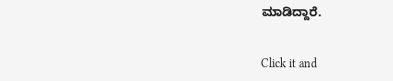ಮಾಡಿದ್ದಾರೆ.


Click it and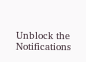Unblock the Notifications